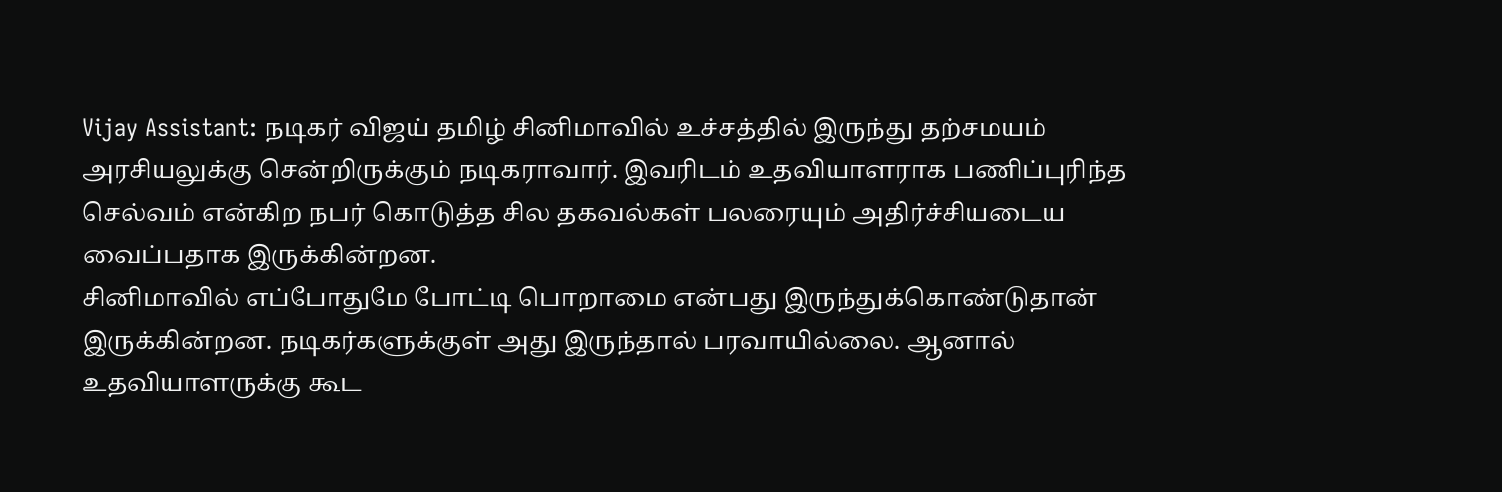Vijay Assistant: நடிகர் விஜய் தமிழ் சினிமாவில் உச்சத்தில் இருந்து தற்சமயம் அரசியலுக்கு சென்றிருக்கும் நடிகராவார். இவரிடம் உதவியாளராக பணிப்புரிந்த செல்வம் என்கிற நபர் கொடுத்த சில தகவல்கள் பலரையும் அதிர்ச்சியடைய வைப்பதாக இருக்கின்றன.
சினிமாவில் எப்போதுமே போட்டி பொறாமை என்பது இருந்துக்கொண்டுதான் இருக்கின்றன. நடிகர்களுக்குள் அது இருந்தால் பரவாயில்லை. ஆனால் உதவியாளருக்கு கூட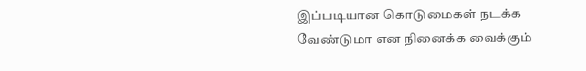இப்படியான கொடுமைகள் நடக்க வேண்டுமா என நினைக்க வைக்கும்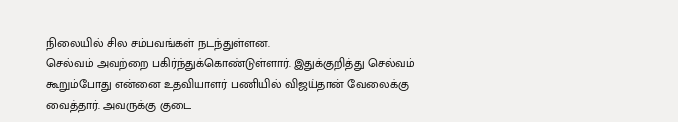நிலையில் சில சம்பவங்கள் நடந்துள்ளன.
செல்வம் அவற்றை பகிர்ந்துக்கொண்டுள்ளார். இதுக்குறித்து செல்வம் கூறும்போது என்னை உதவியாளர் பணியில் விஜய்தான் வேலைக்கு வைத்தார். அவருக்கு குடை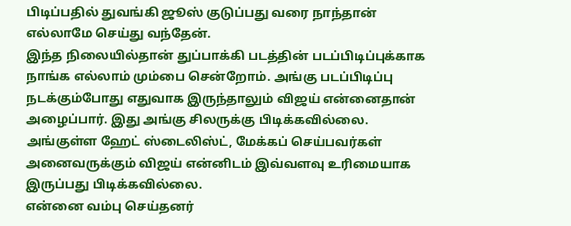பிடிப்பதில் துவங்கி ஜூஸ் குடுப்பது வரை நாந்தான் எல்லாமே செய்து வந்தேன்.
இந்த நிலையில்தான் துப்பாக்கி படத்தின் படப்பிடிப்புக்காக நாங்க எல்லாம் மும்பை சென்றோம். அங்கு படப்பிடிப்பு நடக்கும்போது எதுவாக இருந்தாலும் விஜய் என்னைதான் அழைப்பார். இது அங்கு சிலருக்கு பிடிக்கவில்லை. அங்குள்ள ஹேட் ஸ்டைலிஸ்ட், மேக்கப் செய்பவர்கள் அனைவருக்கும் விஜய் என்னிடம் இவ்வளவு உரிமையாக இருப்பது பிடிக்கவில்லை.
என்னை வம்பு செய்தனர்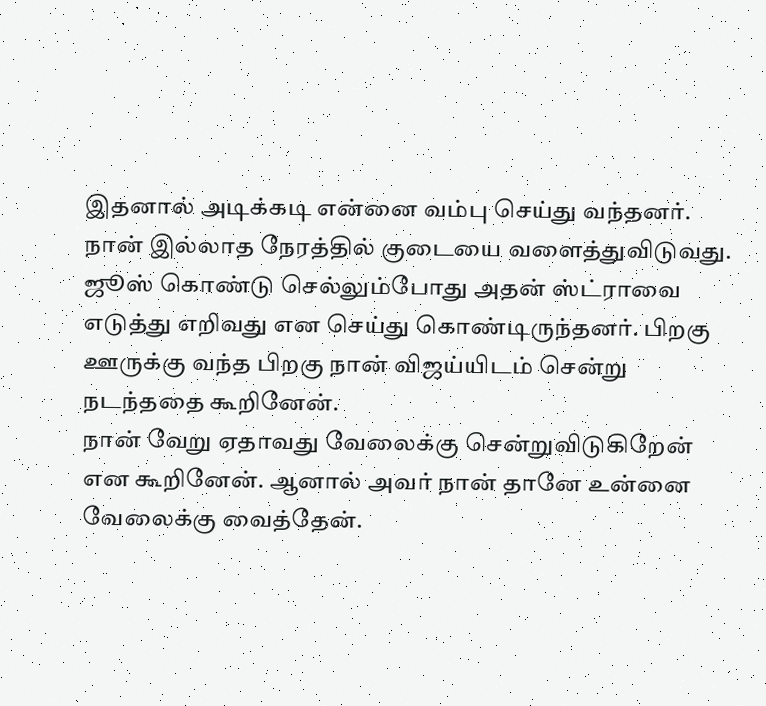இதனால் அடிக்கடி என்னை வம்பு செய்து வந்தனர். நான் இல்லாத நேரத்தில் குடையை வளைத்துவிடுவது. ஜூஸ் கொண்டு செல்லும்போது அதன் ஸ்ட்ராவை எடுத்து எறிவது என செய்து கொண்டிருந்தனர். பிறகு ஊருக்கு வந்த பிறகு நான் விஜய்யிடம் சென்று நடந்ததை கூறினேன்.
நான் வேறு ஏதாவது வேலைக்கு சென்றுவிடுகிறேன் என கூறினேன். ஆனால் அவர் நான் தானே உன்னை வேலைக்கு வைத்தேன்.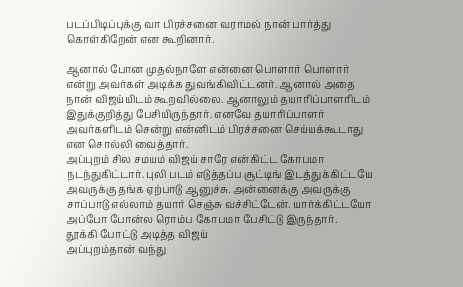படப்பிடிப்புக்கு வா பிரச்சனை வராமல் நான் பார்த்து கொள்கிறேன் என கூறினார்.

ஆனால் போன முதல்நாளே என்னை பொளார் பொளார் என்று அவர்கள் அடிக்க துவங்கிவிட்டனர். ஆனால் அதை நான் விஜய்யிடம் கூறவில்லை. ஆனாலும் தயாரிப்பாளரிடம் இதுக்குறித்து பேசியிருந்தார். எனவே தயாரிப்பாளர் அவர்களிடம் சென்று என்னிடம் பிரச்சனை செய்யக்கூடாது என சொல்லி வைத்தார்.
அப்புறம் சில சமயம் விஜய் சாரே என்கிட்ட கோபமா நடந்துகிட்டார். புலி படம் எடுத்தப்ப சூட்டிங் இடத்துக்கிட்டயே அவருக்கு தங்க ஏற்பாடு ஆனுச்சு. அன்னைக்கு அவருக்கு சாப்பாடு எல்லாம் தயார் செஞ்சு வச்சிட்டேன். யார்க்கிட்டயோ அப்போ போன்ல ரொம்ப கோபமா பேசிட்டு இருந்தார்.
தூக்கி போட்டு அடித்த விஜய்
அப்புறம்தான் வந்து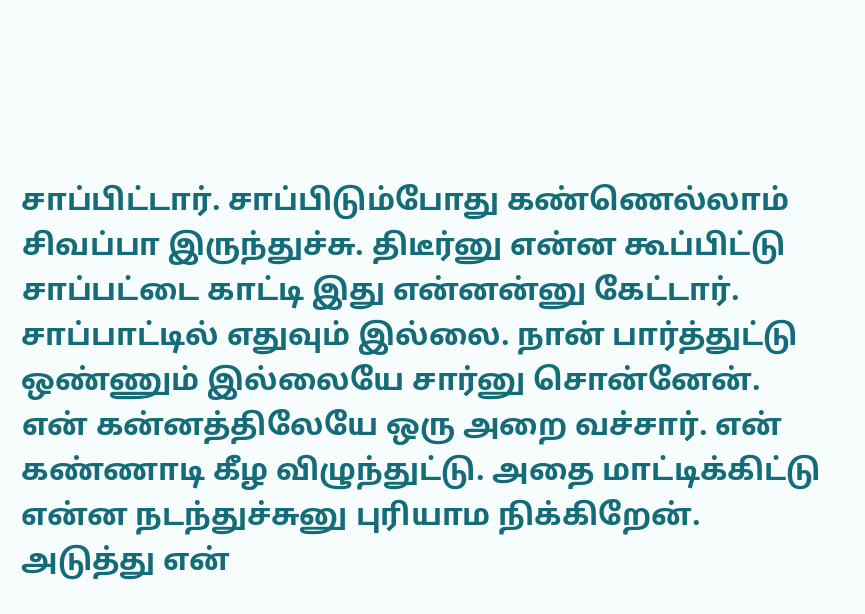சாப்பிட்டார். சாப்பிடும்போது கண்ணெல்லாம் சிவப்பா இருந்துச்சு. திடீர்னு என்ன கூப்பிட்டு சாப்பட்டை காட்டி இது என்னன்னு கேட்டார். சாப்பாட்டில் எதுவும் இல்லை. நான் பார்த்துட்டு ஒண்ணும் இல்லையே சார்னு சொன்னேன்.
என் கன்னத்திலேயே ஒரு அறை வச்சார். என் கண்ணாடி கீழ விழுந்துட்டு. அதை மாட்டிக்கிட்டு என்ன நடந்துச்சுனு புரியாம நிக்கிறேன். அடுத்து என்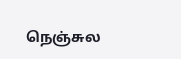நெஞ்சுல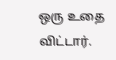ஒரு உதை விட்டார்.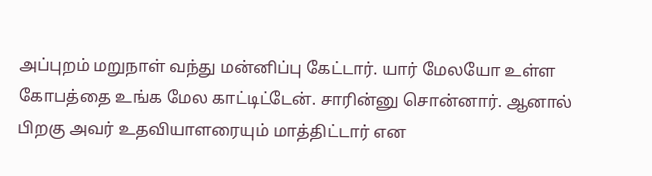அப்புறம் மறுநாள் வந்து மன்னிப்பு கேட்டார். யார் மேலயோ உள்ள கோபத்தை உங்க மேல காட்டிட்டேன். சாரின்னு சொன்னார். ஆனால் பிறகு அவர் உதவியாளரையும் மாத்திட்டார் என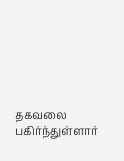தகவலை பகிர்ந்துள்ளார்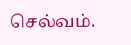செல்வம்.